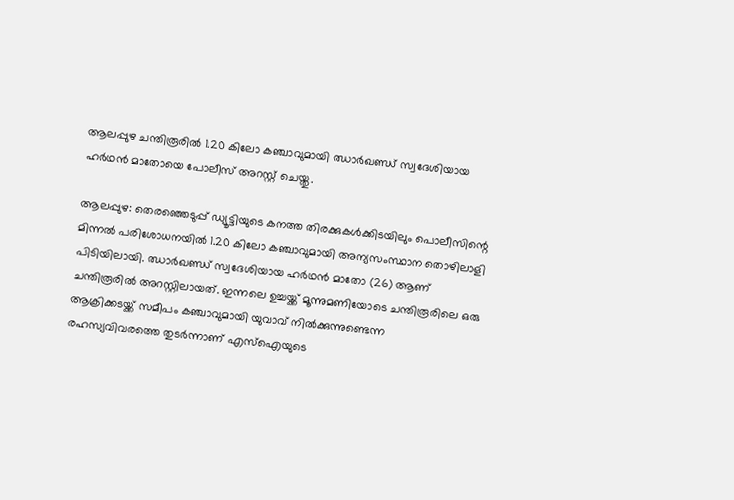ആലപ്പുഴ ചന്തിരൂരിൽ 1.20 കിലോ കഞ്ചാവുമായി ഝാര്‍ഖണ്ഡ് സ്വദേശിയായ ഹർഥൻ മാതോയെ പോലീസ് അറസ്റ്റ് ചെയ്തു.

ആലപ്പുഴ: തെരഞ്ഞെടുപ്പ് ഡ്യൂട്ടിയുടെ കനത്ത തിരക്കുകൾക്കിടയിലും പൊലീസിന്റെ മിന്നൽ പരിശോധനയിൽ 1.20 കിലോ കഞ്ചാവുമായി അന്യസംസ്ഥാന തൊഴിലാളി പിടിയിലായി. ഝാര്‍ഖണ്ഡ് സ്വദേശിയായ ഹർഥൻ മാതോ (26) ആണ് ചന്തിരൂരിൽ അറസ്റ്റിലായത്. ഇന്നലെ ഉച്ചയ്ക്ക് മൂന്നുമണിയോടെ ചന്തിരൂരിലെ ഒരു ആക്രിക്കടയ്ക്ക് സമീപം കഞ്ചാവുമായി യുവാവ് നിൽക്കുന്നുണ്ടെന്ന രഹസ്യവിവരത്തെ തുടർന്നാണ് എസ്ഐയുടെ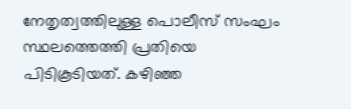നേതൃത്വത്തിലുള്ള പൊലീസ് സംഘം സ്ഥലത്തെത്തി പ്രതിയെ പിടികൂടിയത്. കഴിഞ്ഞ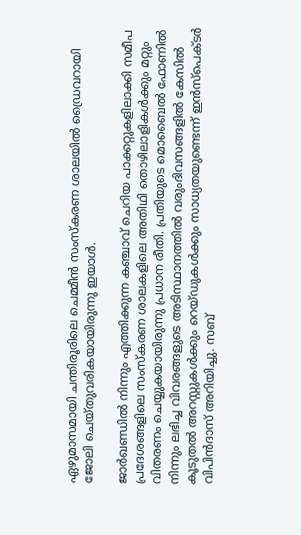ഏഴുമാസമായി ചന്തിരൂരിലെ ചെമ്മീൻ സംസ്കരണ ശാലയിൽ ഡ്രൈവറായി ജോലി ചെയ്തുവരികയായിരുന്നു ഇയാൾ.

ജാർഖണ്ഡിൽ നിന്നും എത്തിക്കുന്ന കഞ്ചാവ് ചെറിയ പാക്കറ്റുകളിലാക്കി സമീപ പ്രദേശങ്ങളിലെ സംസ്കരണ ശാലകളിലെ അതിഥി തൊഴിലാളികൾക്കും മറ്റും വിതരണം ചെയ്യുകയായിരുന്നു പ്രധാന രീതി. പ്രതിയുടെ മൊബൈൽ ഫോണിൽ നിന്നും ലഭിച്ച വിവരങ്ങളുടെ അടിസ്ഥാനത്തിൽ വരുംദിവസങ്ങളിൽ കേസിൽ കൂടുതൽ അറസ്റ്റുകൾക്കും റെയ്ഡുകൾക്കും സാധ്യതയുണ്ടെന്ന് ഇൻസ്പെക്ടർ വിപിൻദാസ് അറിയിച്ചു. സബ്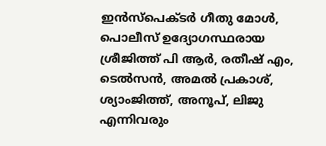ഇൻസ്പെക്ടർ ഗീതു മോൾ, പൊലീസ് ഉദ്യോഗസ്ഥരായ ശ്രീജിത്ത് പി ആർ, രതീഷ് എം, ടെൽസൻ, അമൽ പ്രകാശ്, ശ്യാംജിത്ത്, അനൂപ്, ലിജു എന്നിവരും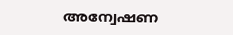അന്വേഷണ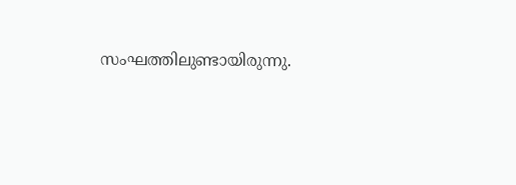സംഘത്തിലുണ്ടായിരുന്നു.